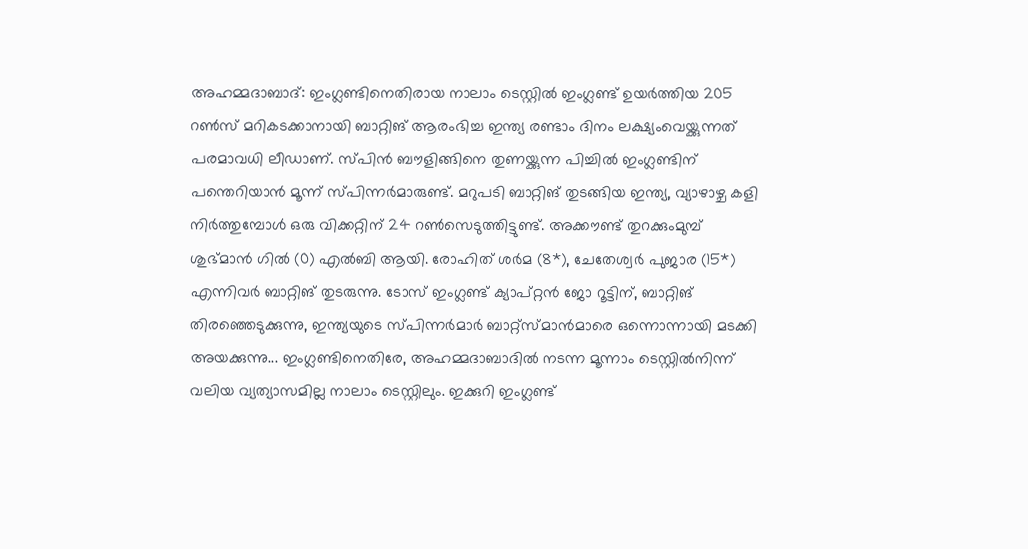അഹമ്മദാബാദ്: ഇംഗ്ലണ്ടിനെതിരായ നാലാം ടെസ്റ്റിൽ ഇംഗ്ലണ്ട് ഉയർത്തിയ 205 റൺസ് മറികടക്കാനായി ബാറ്റിങ് ആരംഭിച്ച ഇന്ത്യ രണ്ടാം ദിനം ലക്ഷ്യംവെയ്ക്കുന്നത് പരമാവധി ലീഡാണ്. സ്പിൻ ബൗളിങ്ങിനെ തുണയ്ക്കുന്ന പിച്ചിൽ ഇംഗ്ലണ്ടിന് പന്തെറിയാൻ മൂന്ന് സ്പിന്നർമാരുണ്ട്. മറുപടി ബാറ്റിങ് തുടങ്ങിയ ഇന്ത്യ, വ്യാഴാഴ്ച കളി നിർത്തുമ്പോൾ ഒരു വിക്കറ്റിന് 24 റൺസെടുത്തിട്ടുണ്ട്. അക്കൗണ്ട് തുറക്കുംമുമ്പ് ശുഭ്മാൻ ഗിൽ (0) എൽബി ആയി. രോഹിത് ശർമ (8*), ചേതേശ്വർ പുജാര (15*) എന്നിവർ ബാറ്റിങ് തുടരുന്നു. ടോസ് ഇംഗ്ലണ്ട് ക്യാപ്റ്റൻ ജോ റൂട്ടിന്, ബാറ്റിങ് തിരഞ്ഞെടുക്കുന്നു, ഇന്ത്യയുടെ സ്പിന്നർമാർ ബാറ്റ്സ്മാൻമാരെ ഒന്നൊന്നായി മടക്കി അയക്കുന്നു... ഇംഗ്ലണ്ടിനെതിരേ, അഹമ്മദാബാദിൽ നടന്ന മൂന്നാം ടെസ്റ്റിൽനിന്ന് വലിയ വ്യത്യാസമില്ല നാലാം ടെസ്റ്റിലും. ഇക്കുറി ഇംഗ്ലണ്ട്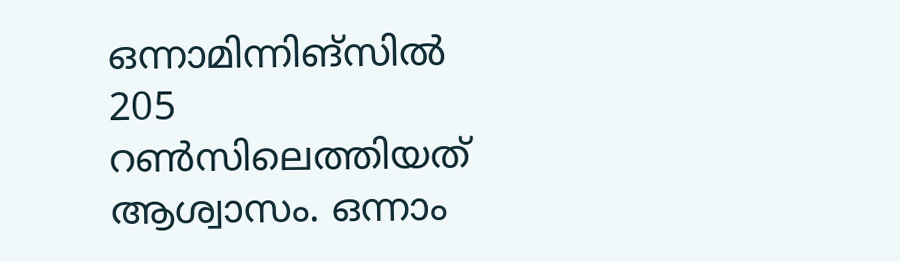ഒന്നാമിന്നിങ്സിൽ 205 റൺസിലെത്തിയത് ആശ്വാസം. ഒന്നാം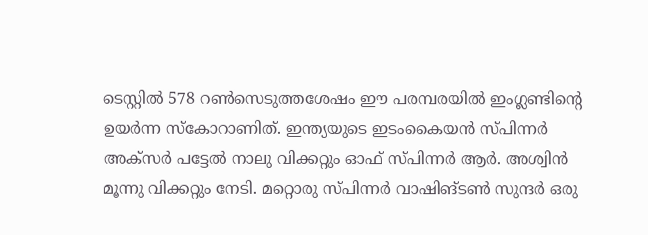ടെസ്റ്റിൽ 578 റൺസെടുത്തശേഷം ഈ പരമ്പരയിൽ ഇംഗ്ലണ്ടിന്റെ ഉയർന്ന സ്കോറാണിത്. ഇന്ത്യയുടെ ഇടംകൈയൻ സ്പിന്നർ അക്സർ പട്ടേൽ നാലു വിക്കറ്റും ഓഫ് സ്പിന്നർ ആർ. അശ്വിൻ മൂന്നു വിക്കറ്റും നേടി. മറ്റൊരു സ്പിന്നർ വാഷിങ്ടൺ സുന്ദർ ഒരു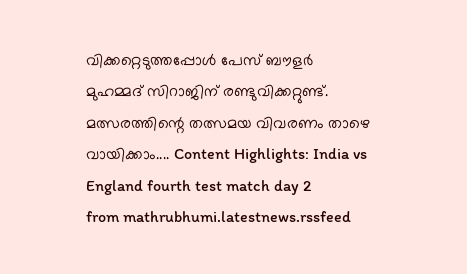വിക്കറ്റെടുത്തപ്പോൾ പേസ് ബൗളർ മുഹമ്മദ് സിറാജിന് രണ്ടുവിക്കറ്റുണ്ട്. മത്സരത്തിന്റെ തത്സമയ വിവരണം താഴെ വായിക്കാം.... Content Highlights: India vs England fourth test match day 2
from mathrubhumi.latestnews.rssfeed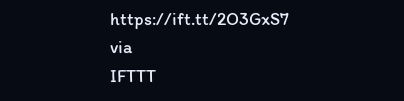https://ift.tt/2O3GxS7
via
IFTTT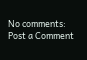No comments:
Post a Comment